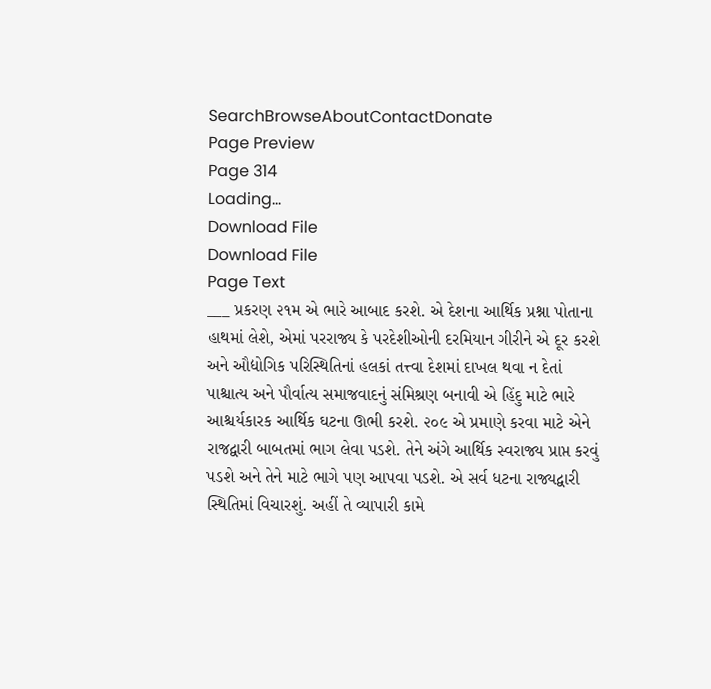SearchBrowseAboutContactDonate
Page Preview
Page 314
Loading...
Download File
Download File
Page Text
___ પ્રકરણ ૨૧મ એ ભારે આબાદ કરશે. એ દેશના આર્થિક પ્રશ્ના પોતાના હાથમાં લેશે, એમાં પરરાજ્ય કે પરદેશીઓની દરમિયાન ગીરીને એ દૂર કરશે અને ઔદ્યોગિક પરિસ્થિતિનાં હલકાં તત્ત્વા દેશમાં દાખલ થવા ન દેતાં પાશ્ચાત્ય અને પૌર્વાત્ય સમાજવાદનું સંમિશ્રણ બનાવી એ હિંદુ માટે ભારે આશ્ચર્યકારક આર્થિક ઘટના ઊભી કરશે. ૨૦૯ એ પ્રમાણે કરવા માટે એને રાજદ્વારી બાબતમાં ભાગ લેવા પડશે. તેને અંગે આર્થિક સ્વરાજ્ય પ્રાપ્ત કરવું પડશે અને તેને માટે ભાગે પણ આપવા પડશે. એ સર્વ ધટના રાજ્યદ્વારી સ્થિતિમાં વિચારશું. અહીં તે વ્યાપારી કામે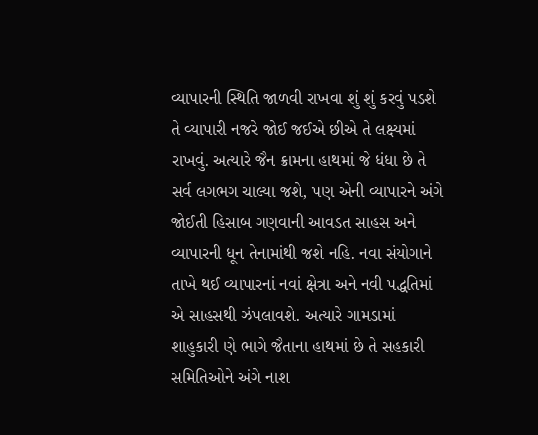વ્યાપારની સ્થિતિ જાળવી રાખવા શું શું કરવું પડશે તે વ્યાપારી નજરે જોઈ જઈએ છીએ તે લક્ષ્યમાં રાખવું. અત્યારે જૈન ક્રામના હાથમાં જે ધંધા છે તે સર્વ લગભગ ચાલ્યા જશે, પણ એની વ્યાપારને અંગે જોઈતી હિસાબ ગણવાની આવડત સાહસ અને વ્યાપારની ધૂન તેનામાંથી જશે નહિ. નવા સંયોગાને તાખે થઈ વ્યાપારનાં નવાં ક્ષેત્રા અને નવી પદ્ધતિમાં એ સાહસથી ઝંપલાવશે. અત્યારે ગામડામાં શાહુકારી ણે ભાગે જૈતાના હાથમાં છે તે સહકારી સમિતિઓને અંગે નાશ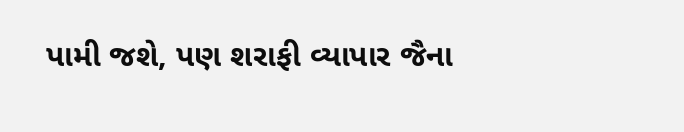પામી જશે, પણ શરાફી વ્યાપાર જૈના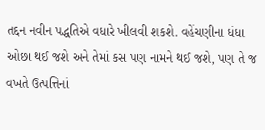તદ્દન નવીન પદ્ધતિએ વધારે ખીલવી શકશે. વહેંચણીના ધંધા ઓછા થઈ જશે અને તેમાં કસ પણ નામને થઈ જશે, પણ તે જ વખતે ઉત્પત્તિનાં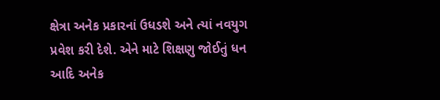ક્ષેત્રા અનેક પ્રકારનાં ઉધડશે અને ત્યાં નવયુગ પ્રવેશ કરી દેશે. એને માટે શિક્ષણુ જોઈતું ધન આદિ અનેક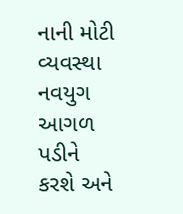નાની મોટી વ્યવસ્થા નવયુગ આગળ પડીને કરશે અને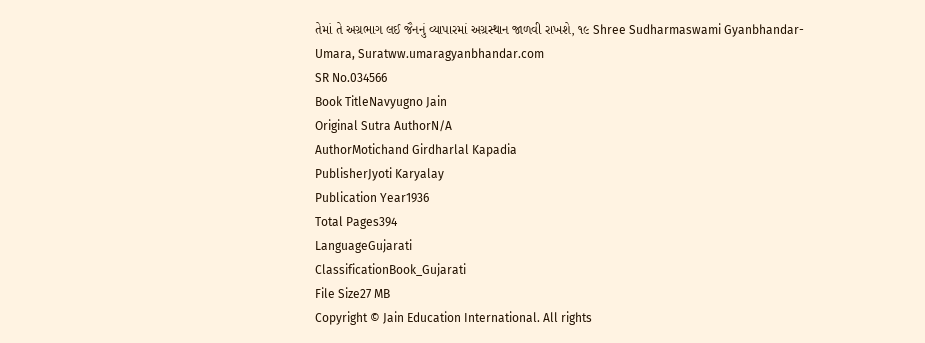તેમાં તે અગ્રભાગ લઈ જૈનનું વ્યાપારમાં અગ્રસ્થાન જાળવી રાખશે, ૧૯ Shree Sudharmaswami Gyanbhandar-Umara, Suratww.umaragyanbhandar.com
SR No.034566
Book TitleNavyugno Jain
Original Sutra AuthorN/A
AuthorMotichand Girdharlal Kapadia
PublisherJyoti Karyalay
Publication Year1936
Total Pages394
LanguageGujarati
ClassificationBook_Gujarati
File Size27 MB
Copyright © Jain Education International. All rights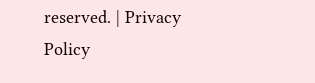reserved. | Privacy Policy